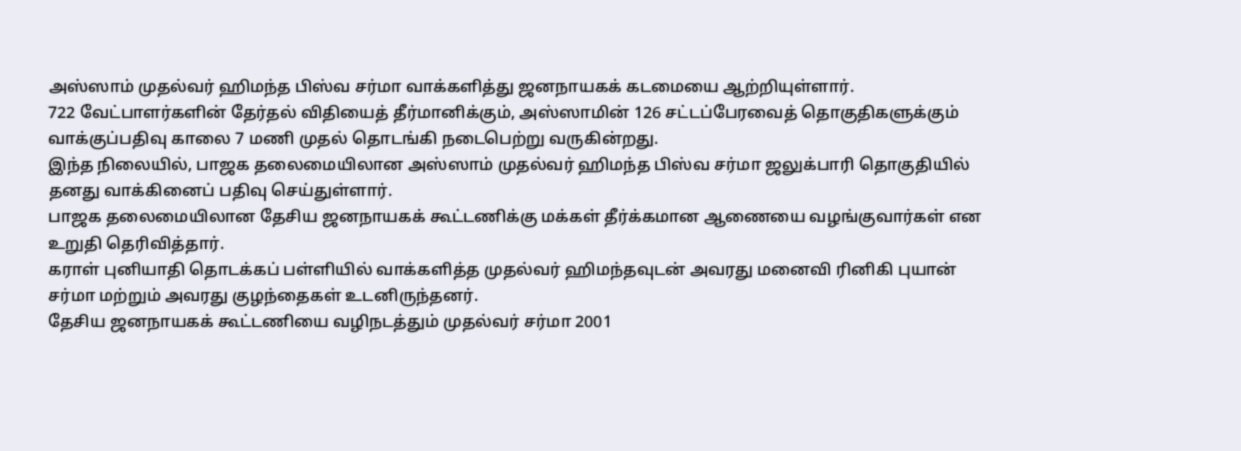அஸ்ஸாம் முதல்வர் ஹிமந்த பிஸ்வ சர்மா வாக்களித்து ஜனநாயகக் கடமையை ஆற்றியுள்ளார்.
722 வேட்பாளர்களின் தேர்தல் விதியைத் தீர்மானிக்கும், அஸ்ஸாமின் 126 சட்டப்பேரவைத் தொகுதிகளுக்கும் வாக்குப்பதிவு காலை 7 மணி முதல் தொடங்கி நடைபெற்று வருகின்றது.
இந்த நிலையில், பாஜக தலைமையிலான அஸ்ஸாம் முதல்வர் ஹிமந்த பிஸ்வ சர்மா ஜலுக்பாரி தொகுதியில் தனது வாக்கினைப் பதிவு செய்துள்ளார்.
பாஜக தலைமையிலான தேசிய ஜனநாயகக் கூட்டணிக்கு மக்கள் தீர்க்கமான ஆணையை வழங்குவார்கள் என உறுதி தெரிவித்தார்.
கராள் புனியாதி தொடக்கப் பள்ளியில் வாக்களித்த முதல்வர் ஹிமந்தவுடன் அவரது மனைவி ரினிகி புயான் சர்மா மற்றும் அவரது குழந்தைகள் உடனிருந்தனர்.
தேசிய ஜனநாயகக் கூட்டணியை வழிநடத்தும் முதல்வர் சர்மா 2001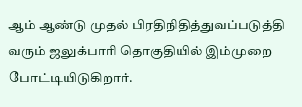ஆம் ஆண்டு முதல் பிரதிநிதித்துவப்படுத்தி வரும் ஜலுக்பாரி தொகுதியில் இம்முறை போட்டியிடுகிறார்.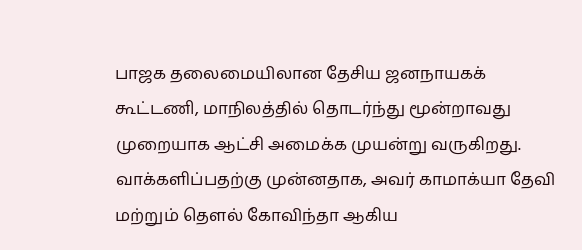பாஜக தலைமையிலான தேசிய ஜனநாயகக் கூட்டணி, மாநிலத்தில் தொடர்ந்து மூன்றாவது முறையாக ஆட்சி அமைக்க முயன்று வருகிறது.
வாக்களிப்பதற்கு முன்னதாக, அவர் காமாக்யா தேவி மற்றும் தௌல் கோவிந்தா ஆகிய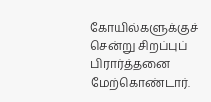கோயில்களுக்குச் சென்று சிறப்புப் பிரார்த்தனை மேற்கொண்டார்.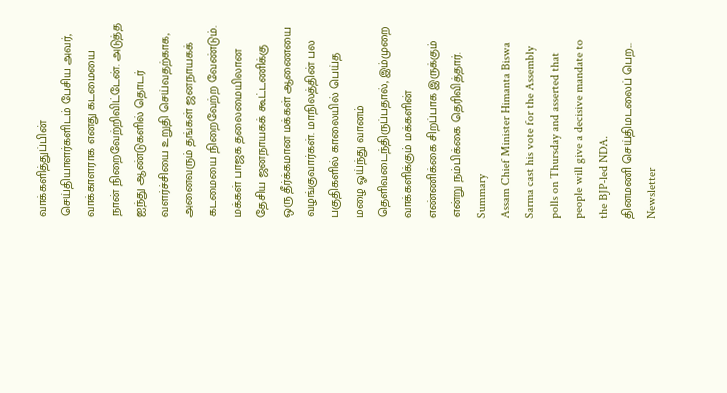வாக்களித்துப்பின் செய்தியாளர்களிடம் பேசிய அவர்,
வாக்காளராக எனது கடமையை நான் நிறைவேற்றிவிட்டேன். அடுத்த ஐந்து ஆண்டுகளில் தொடர் வளர்ச்சியை உறுதி செய்வதற்காக, அனைவரும் தங்கள் ஜனநாயகக் கடமையை நிறைவேற்ற வேண்டும்.
மக்கள் பாஜக தலைமையிலான தேசிய ஜனநாயகக் கூட்டணிக்கு ஒரு தீர்க்கமான மக்கள் ஆணையை வழங்குவார்கள். மாநிலத்தின் பல பகுதிகளில் காலையில் பெய்த மழை ஓய்ந்து வானம் தெளிவடைந்திருப்பதால், இம்முறை வாக்களிக்கும் மக்களின் எண்ணிக்கை சிறப்பாக இருக்கும் என்று நம்பிக்கை தெரிவித்தார்.
Summary
Assam Chief Minister Himanta Biswa Sarma cast his vote for the Assembly polls on Thursday and asserted that people will give a decisive mandate to the BJP-led NDA.
தினமணி செய்திமடலைப் பெற... Newsletter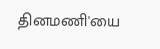தினமணி'யை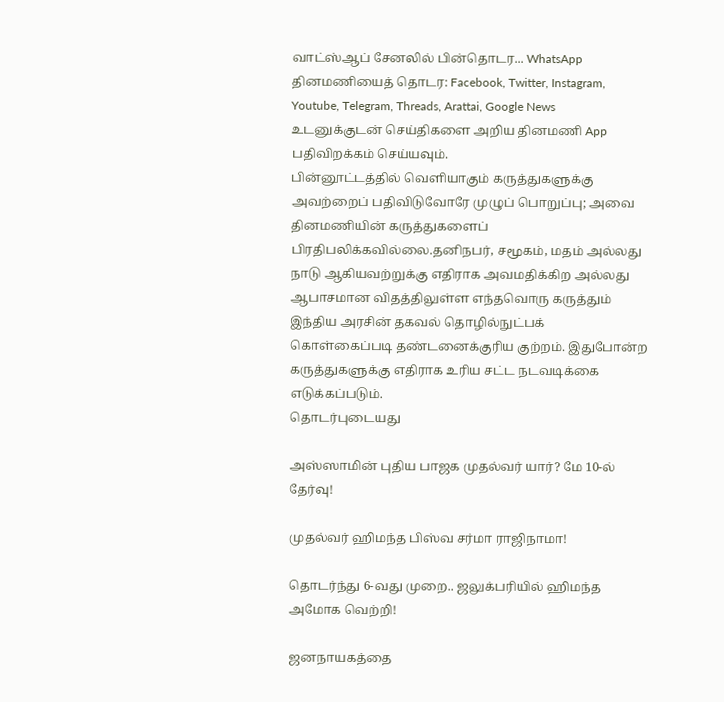வாட்ஸ்ஆப் சேனலில் பின்தொடர... WhatsApp
தினமணியைத் தொடர: Facebook, Twitter, Instagram, Youtube, Telegram, Threads, Arattai, Google News
உடனுக்குடன் செய்திகளை அறிய தினமணி App பதிவிறக்கம் செய்யவும்.
பின்னூட்டத்தில் வெளியாகும் கருத்துகளுக்கு அவற்றைப் பதிவிடுவோரே முழுப் பொறுப்பு; அவை தினமணியின் கருத்துகளைப் பிரதிபலிக்கவில்லை.தனிநபர், சமூகம், மதம் அல்லது நாடு ஆகியவற்றுக்கு எதிராக அவமதிக்கிற அல்லது ஆபாசமான விதத்திலுள்ள எந்தவொரு கருத்தும் இந்திய அரசின் தகவல் தொழில்நுட்பக் கொள்கைப்படி தண்டனைக்குரிய குற்றம். இதுபோன்ற கருத்துகளுக்கு எதிராக உரிய சட்ட நடவடிக்கை எடுக்கப்படும்.
தொடர்புடையது

அஸ்ஸாமின் புதிய பாஜக முதல்வர் யார்? மே 10-ல் தேர்வு!

முதல்வர் ஹிமந்த பிஸ்வ சர்மா ராஜிநாமா!

தொடர்ந்து 6-வது முறை.. ஜலுக்பரியில் ஹிமந்த அமோக வெற்றி!

ஜனநாயகத்தை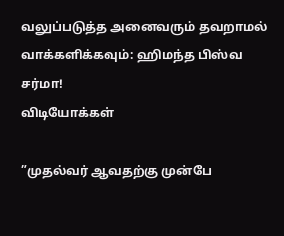வலுப்படுத்த அனைவரும் தவறாமல் வாக்களிக்கவும்: ஹிமந்த பிஸ்வ சர்மா!
விடியோக்கள்

”முதல்வர் ஆவதற்கு முன்பே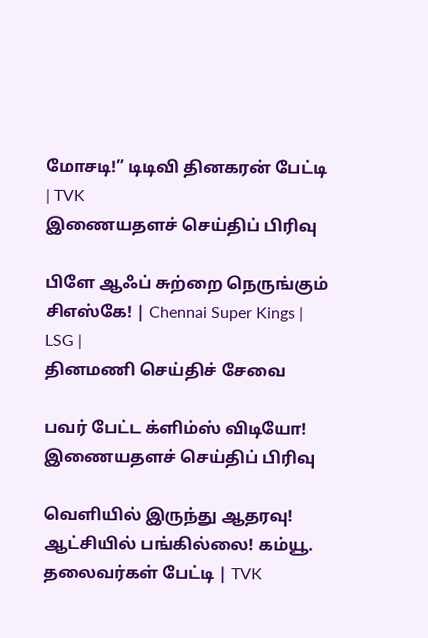மோசடி!” டிடிவி தினகரன் பேட்டி | TVK
இணையதளச் செய்திப் பிரிவு

பிளே ஆஃப் சுற்றை நெருங்கும் சிஎஸ்கே! | Chennai Super Kings | LSG |
தினமணி செய்திச் சேவை

பவர் பேட்ட க்ளிம்ஸ் விடியோ!
இணையதளச் செய்திப் பிரிவு

வெளியில் இருந்து ஆதரவு! ஆட்சியில் பங்கில்லை! கம்யூ. தலைவர்கள் பேட்டி | TVK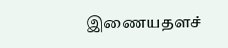இணையதளச்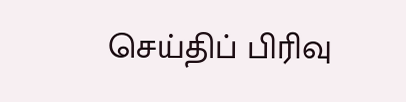செய்திப் பிரிவு